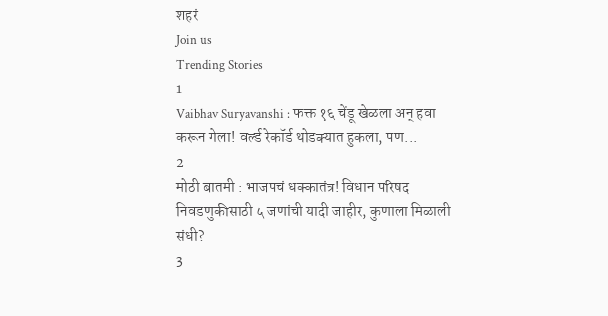शहरं
Join us
Trending Stories
1
Vaibhav Suryavanshi : फक्त १६ चेंडू खेळला अन् हवा करून गेला! वर्ल्ड रेकॉर्ड थोडक्यात हुकला, पण...
2
मोठी बातमी : भाजपचं धक्कातंत्र! विधान परिषद निवडणुकीसाठी ५ जणांची यादी जाहीर, कुणाला मिळाली संधी?
3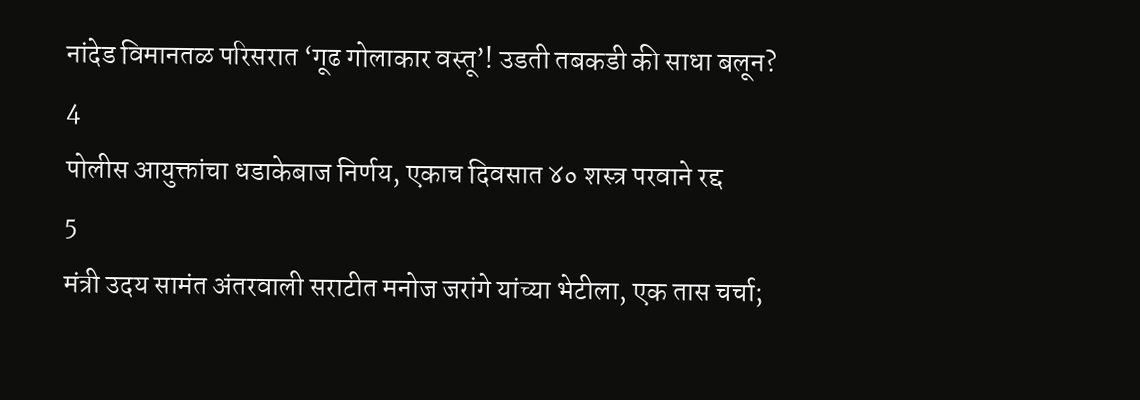नांदेड विमानतळ परिसरात ‘गूढ गोलाकार वस्तू’! उडती तबकडी की साधा बलून?
4
पोलीस आयुक्तांचा धडाकेबाज निर्णय, एकाच दिवसात ४० शस्त्र परवाने रद्द
5
मंत्री उदय सामंत अंतरवाली सराटीत मनोज जरांगे यांच्या भेटीला, एक तास चर्चा;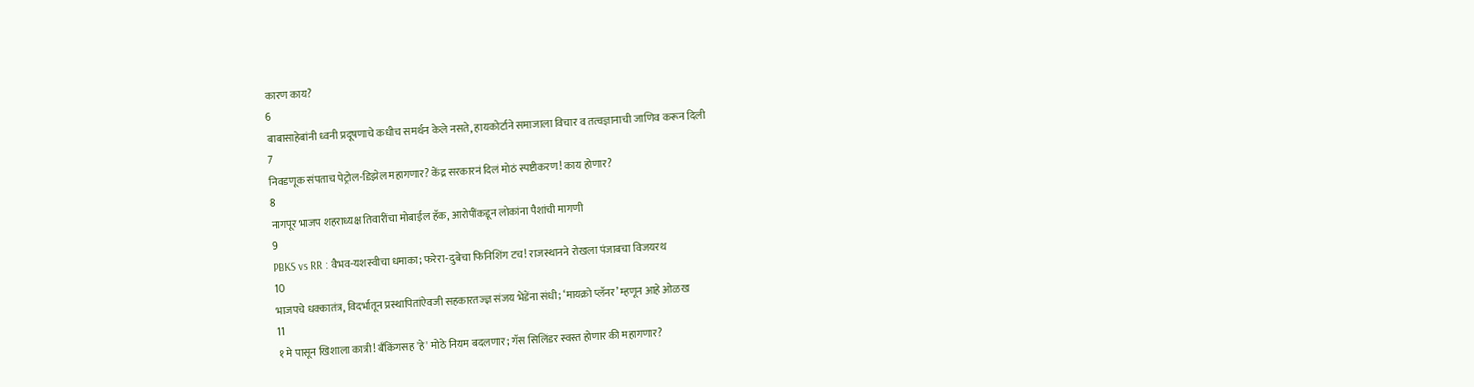कारण काय?
6
बाबासाहेबांनी ध्वनी प्रदूषणाचे कधीच समर्थन केले नसते, हायकोर्टाने समाजाला विचार व तत्वज्ञानाची जाणिव करून दिली
7
निवडणूक संपताच पेट्रोल-डिझेल महागणार? केंद्र सरकारनं दिलं मोठं स्पष्टीकरण! काय होणार?
8
नागपूर भाजप शहराध्यक्ष तिवारींचा मोबाईल हॅक, आरोपींकडून लोकांना पैशांची मागणी
9
PBKS vs RR : वैभव-यशस्वीचा धमाका; फरेरा-दुबेचा फिनिशिंग टच! राजस्थानने रोखला पंजाबचा विजयरथ
10
भाजपचे धक्कातंत्र, विदर्भातून प्रस्थापितांऐवजी सहकारतज्ज्ञ संजय भेंडेंना संधी; ‘मायक्रो प्लॅनर’ म्हणून आहे ओळख
11
१ मे पासून खिशाला कात्री! बँकिंगसह 'हे' मोठे नियम बदलणार; गॅस सिलिंडर स्वस्त होणार की महागणार?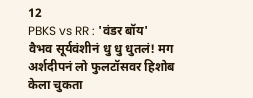12
PBKS vs RR : 'वंडर बॉय' वैभव सूर्यवंशीनं धु धु धुतलं! मग अर्शदीपनं लो फुलटॉसवर हिशोब केला चुकता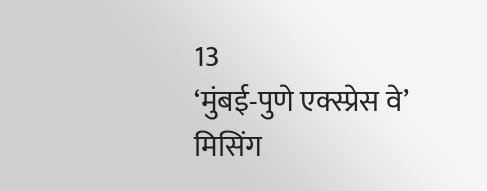13
‘मुंबई-पुणे एक्स्प्रेस वे’ मिसिंग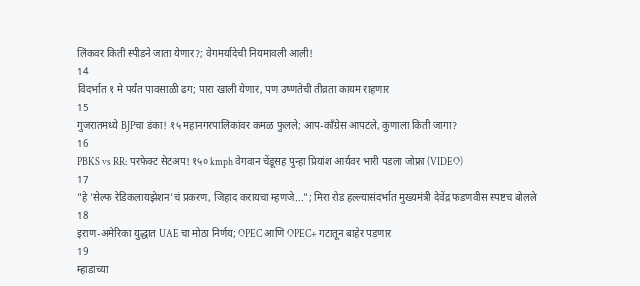लिंकवर किती स्पीडने जाता येणार?; वेगमर्यादेची नियमावली आली!
14
विदर्भात १ मे पर्यंत पावसाळी ढग; पारा खाली येणार, पण उष्णतेची तीव्रता कायम राहणार
15
गुजरातमध्ये BJPचा डंका! १५ महानगरपालिकांवर कमळ फुलले; आप-काँग्रेस आपटले, कुणाला किती जागा?
16
PBKS vs RR: परफेक्ट सेटअप! १५० kmph वेगवान चेंडूसह पुन्हा प्रियांश आर्यवर भारी पडला जोफ्रा (VIDEO)
17
"हे 'सेल्फ रेडिकलायझेशन'चं प्रकरण, जिहाद करायचा म्हणजे..."; मिरा रोड हल्ल्यासंदर्भात मुख्यमंत्री देवेंद्र फडणवीस स्पष्टच बोलले
18
इराण-अमेरिका युद्धात UAE चा मोठा निर्णय; OPEC आणि OPEC+ गटातून बाहेर पडणार
19
म्हाडाच्या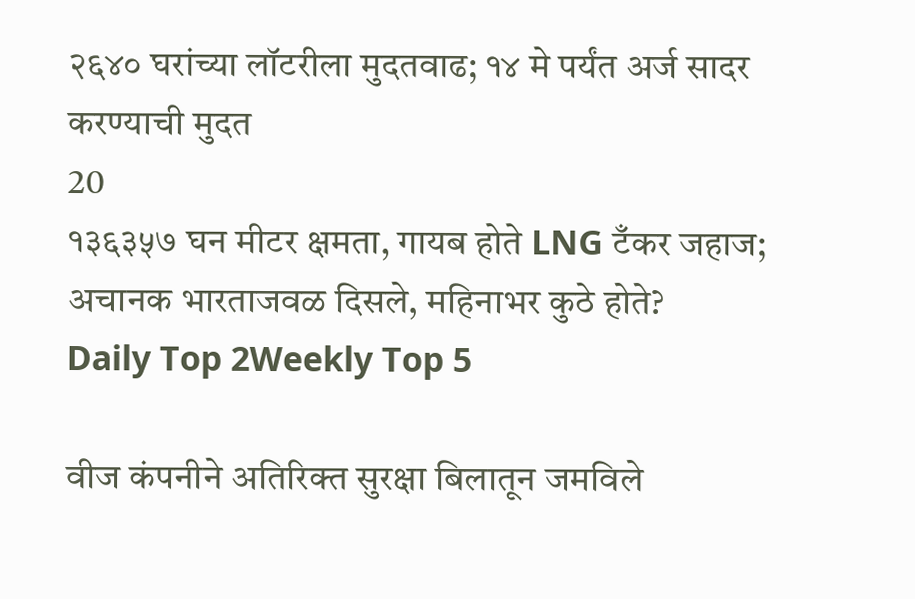२६४० घरांच्या लॉटरीला मुदतवाढ; १४ मे पर्यंत अर्ज सादर करण्याची मुदत
20
१३६३५७ घन मीटर क्षमता, गायब होते LNG टँकर जहाज; अचानक भारताजवळ दिसले, महिनाभर कुठे होते?
Daily Top 2Weekly Top 5

वीज कंपनीने अतिरिक्त सुरक्षा बिलातून जमविले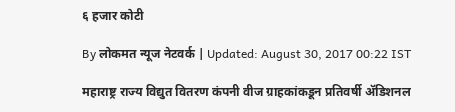६ हजार कोटी

By लोकमत न्यूज नेटवर्क | Updated: August 30, 2017 00:22 IST

महाराष्ट्र राज्य विद्युत वितरण कंपनी वीज ग्राहकांकडून प्रतिवर्षी अ‍ॅडिशनल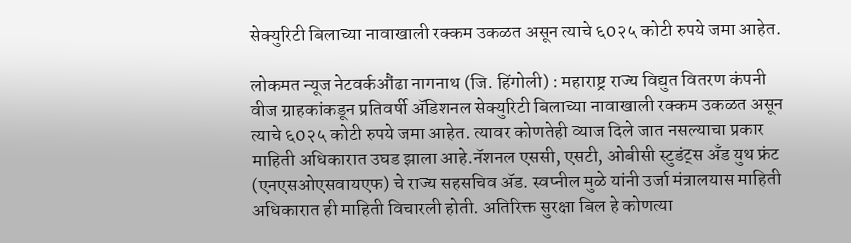सेक्युरिटी बिलाच्या नावाखाली रक्कम उकळत असून त्याचे ६0२५ कोटी रुपये जमा आहेत.

लोकमत न्यूज नेटवर्कऔंढा नागनाथ (जि. हिंगोली) : महाराष्ट्र राज्य विद्युत वितरण कंपनी वीज ग्राहकांकडून प्रतिवर्षी अ‍ॅडिशनल सेक्युरिटी बिलाच्या नावाखाली रक्कम उकळत असून त्याचे ६0२५ कोटी रुपये जमा आहेत. त्यावर कोणतेही व्याज दिले जात नसल्याचा प्रकार माहिती अधिकारात उघड झाला आहे.नॅशनल एससी, एसटी, ओबीसी स्टुडंट्स अँड युथ फ्रंट (एनएसओएसवायएफ) चे राज्य सहसचिव अ‍ॅड. स्वप्नील मुळे यांनी उर्जा मंत्रालयास माहिती अधिकारात ही माहिती विचारली होती. अतिरिक्त सुरक्षा बिल हे कोणत्या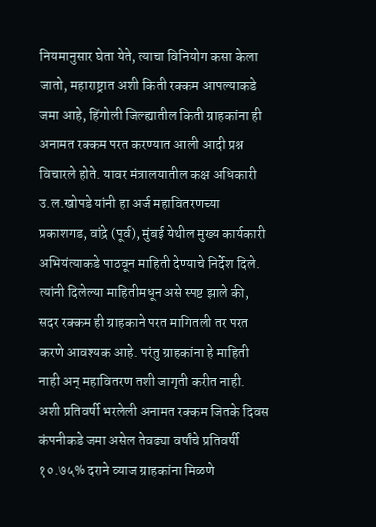नियमानुसार घेता येते, त्याचा विनियोग कसा केला जातो, महाराष्ट्रात अशी किती रक्कम आपल्याकडे जमा आहे, हिंगोली जिल्ह्यातील किती ग्राहकांना ही अनामत रक्कम परत करण्यात आली आदी प्रश्न विचारले होते. यावर मंत्रालयातील कक्ष अधिकारी उ.ल.खोपडे यांनी हा अर्ज महावितरणच्या प्रकाशगड, वांद्रे (पूर्व), मुंबई येथील मुख्य कार्यकारी अभियंत्याकडे पाठवून माहिती देण्याचे निर्देश दिले. त्यांनी दिलेल्या माहितीमधून असे स्पष्ट झाले की, सदर रक्कम ही ग्राहकाने परत मागितली तर परत करणे आवश्यक आहे. परंतु ग्राहकांना हे माहिती नाही अन् महावितरण तशी जागृती करीत नाही. अशी प्रतिवर्षी भरलेली अनामत रक्कम जितके दिवस कंपनीकडे जमा असेल तेवढ्या वर्षांचे प्रतिवर्षी १०.७५% दराने व्याज ग्राहकांना मिळणे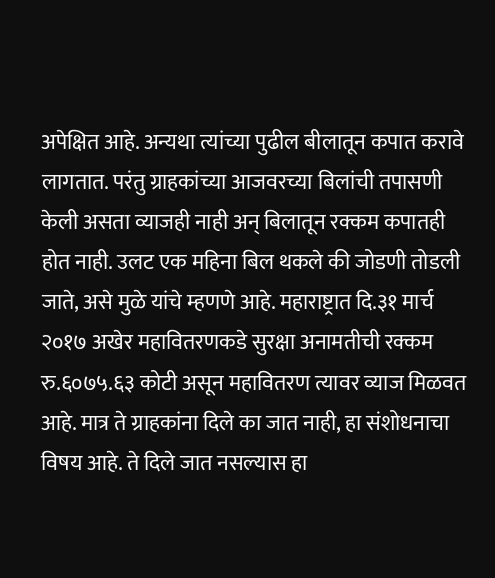अपेक्षित आहे. अन्यथा त्यांच्या पुढील बीलातून कपात करावे लागतात. परंतु ग्राहकांच्या आजवरच्या बिलांची तपासणी केली असता व्याजही नाही अन् बिलातून रक्कम कपातही होत नाही. उलट एक महिना बिल थकले की जोडणी तोडली जाते, असे मुळे यांचे म्हणणे आहे. महाराष्ट्रात दि.३१ मार्च २०१७ अखेर महावितरणकडे सुरक्षा अनामतीची रक्कम रु.६०७५.६३ कोटी असून महावितरण त्यावर व्याज मिळवत आहे. मात्र ते ग्राहकांना दिले का जात नाही, हा संशोधनाचा विषय आहे. ते दिले जात नसल्यास हा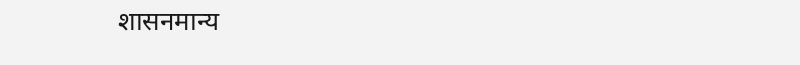शासनमान्य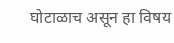घोटाळाच असून हा विषय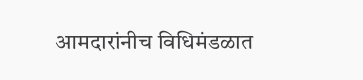आमदारांनीच विधिमंडळात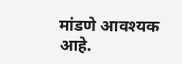मांडणे आवश्यक आहे.